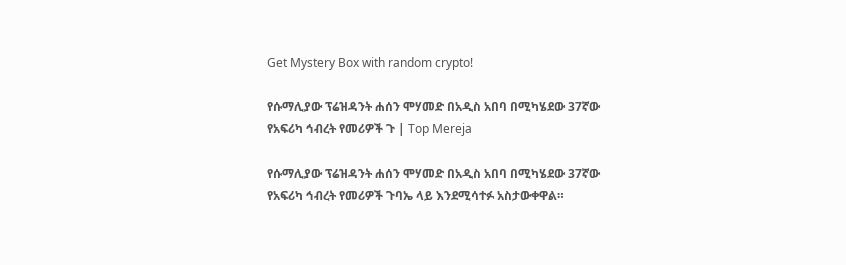Get Mystery Box with random crypto!

የሱማሊያው ፕሬዝዳንት ሐሰን ሞሃመድ በአዲስ አበባ በሚካሄደው 37ኛው የአፍሪካ ኅብረት የመሪዎች ጉ | Top Mereja

የሱማሊያው ፕሬዝዳንት ሐሰን ሞሃመድ በአዲስ አበባ በሚካሄደው 37ኛው የአፍሪካ ኅብረት የመሪዎች ጉባኤ ላይ እንደሚሳተፉ አስታውቀዋል።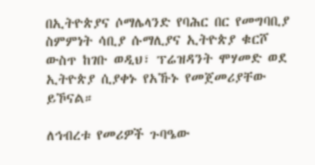በኢትዮጵያና ሶማሌላንድ የባሕር በር የመግባቢያ ስምምነት ሳቢያ ሱማሊያና ኢትዮጵያ ቁርሾ ውስጥ ከገቡ ወዲህ፣ ፕሬዝዳንት ሞሃመድ ወደ ኢትዮጵያ ሲያቀኑ የአኹኑ የመጀመሪያቸው ይኾናል።

ለኅብረቱ የመሪዎች ጉባዔው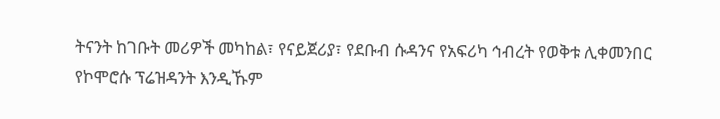ትናንት ከገቡት መሪዎች መካከል፣ የናይጀሪያ፣ የደቡብ ሱዳንና የአፍሪካ ኅብረት የወቅቱ ሊቀመንበር የኮሞሮሱ ፕሬዝዳንት እንዲኹም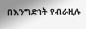በእንግድነት የብራዚሉ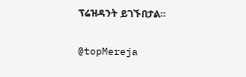ፕሬዝዳንት ይገኙበታል።

@topMereja